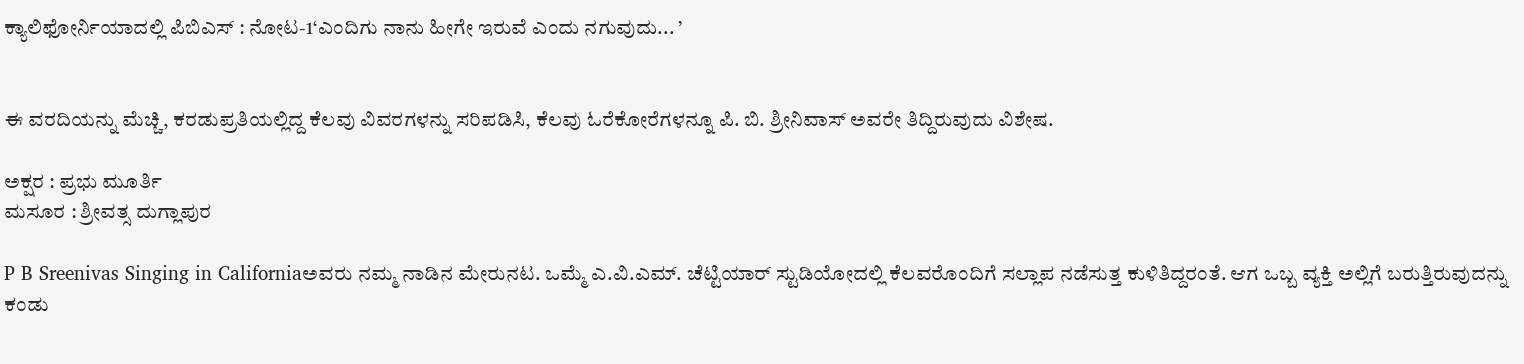ಕ್ಯಾಲಿಫೋರ್ನಿಯಾದಲ್ಲಿ ಪಿಬಿಎಸ್‌ : ನೋಟ-1‘ಎಂದಿಗು ನಾನು ಹೀಗೇ ಇರುವೆ ಎಂದು ನಗುವುದು... ’


ಈ ವರದಿಯನ್ನು ಮೆಚ್ಚಿ, ಕರಡುಪ್ರತಿಯಲ್ಲಿದ್ದ ಕೆಲವು ವಿವರಗಳನ್ನು ಸರಿಪಡಿಸಿ, ಕೆಲವು ಓರೆಕೋರೆಗಳನ್ನೂ ಪಿ. ಬಿ. ಶ್ರೀನಿವಾಸ್‌ ಅವರೇ ತಿದ್ದಿರುವುದು ವಿಶೇಷ.

ಅಕ್ಷರ : ಪ್ರಭು ಮೂರ್ತಿ
ಮಸೂರ : ಶ್ರೀವತ್ಸ ದುಗ್ಲಾಪುರ

P B Sreenivas Singing in Californiaಅವರು ನಮ್ಮ ನಾಡಿನ ಮೇರುನಟ. ಒಮ್ಮೆ ಎ.ವಿ.ಎಮ್‌. ಚೆಟ್ಟಿಯಾರ್‌ ಸ್ಟುಡಿಯೋದಲ್ಲಿ ಕೆಲವರೊಂದಿಗೆ ಸಲ್ಲಾಪ ನಡೆಸುತ್ತ ಕುಳಿತಿದ್ದರಂತೆ. ಆಗ ಒಬ್ಬ ವ್ಯಕ್ತಿ ಅಲ್ಲಿಗೆ ಬರುತ್ತಿರುವುದನ್ನು ಕಂಡು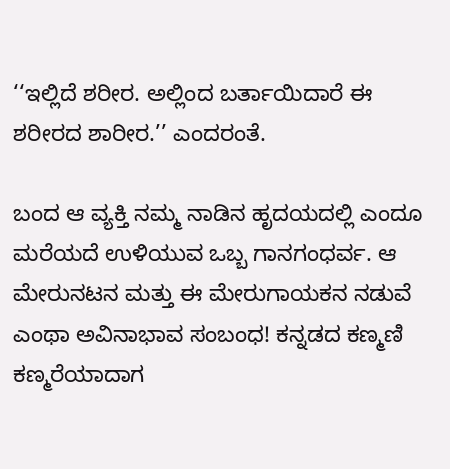‘‘ಇಲ್ಲಿದೆ ಶರೀರ. ಅಲ್ಲಿಂದ ಬರ್ತಾಯಿದಾರೆ ಈ ಶರೀರದ ಶಾರೀರ.’’ ಎಂದರಂತೆ.

ಬಂದ ಆ ವ್ಯಕ್ತಿ ನಮ್ಮ ನಾಡಿನ ಹೃದಯದಲ್ಲಿ ಎಂದೂ ಮರೆಯದೆ ಉಳಿಯುವ ಒಬ್ಬ ಗಾನಗಂಧರ್ವ. ಆ ಮೇರುನಟನ ಮತ್ತು ಈ ಮೇರುಗಾಯಕನ ನಡುವೆ ಎಂಥಾ ಅವಿನಾಭಾವ ಸಂಬಂಧ! ಕನ್ನಡದ ಕಣ್ಮಣಿ ಕಣ್ಮರೆಯಾದಾಗ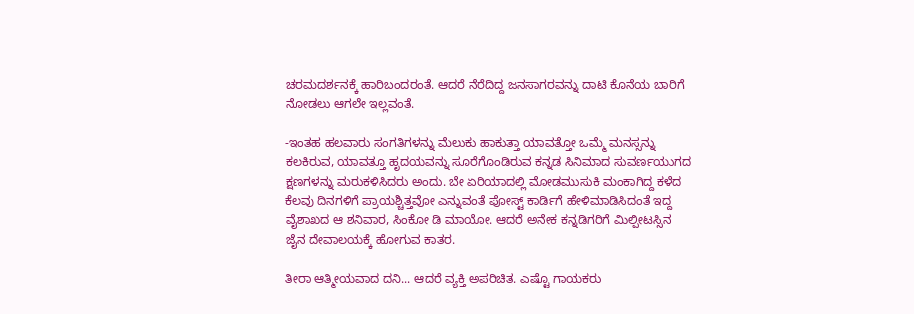ಚರಮದರ್ಶನಕ್ಕೆ ಹಾರಿಬಂದರಂತೆ. ಆದರೆ ನೆರೆದಿದ್ದ ಜನಸಾಗರವನ್ನು ದಾಟಿ ಕೊನೆಯ ಬಾರಿಗೆ ನೋಡಲು ಆಗಲೇ ಇಲ್ಲವಂತೆ.

-ಇಂತಹ ಹಲವಾರು ಸಂಗತಿಗಳನ್ನು ಮೆಲುಕು ಹಾಕುತ್ತಾ ಯಾವತ್ತೋ ಒಮ್ಮೆ ಮನಸ್ಸನ್ನು ಕಲಕಿರುವ, ಯಾವತ್ತೂ ಹೃದಯವನ್ನು ಸೂರೆಗೊಂಡಿರುವ ಕನ್ನಡ ಸಿನಿಮಾದ ಸುವರ್ಣಯುಗದ ಕ್ಷಣಗಳನ್ನು ಮರುಕಳಿಸಿದರು ಅಂದು. ಬೇ ಏರಿಯಾದಲ್ಲಿ ಮೋಡಮುಸುಕಿ ಮಂಕಾಗಿದ್ದ ಕಳೆದ ಕೆಲವು ದಿನಗಳಿಗೆ ಪ್ರಾಯಶ್ಚಿತ್ತವೋ ಎನ್ನುವಂತೆ ಪೋಸ್ಟ್‌ ಕಾರ್ಡಿಗೆ ಹೇಳಿಮಾಡಿಸಿದಂತೆ ಇದ್ದ ವೈಶಾಖದ ಆ ಶನಿವಾರ, ಸಿಂಕೋ ಡಿ ಮಾಯೋ. ಆದರೆ ಅನೇಕ ಕನ್ನಡಿಗರಿಗೆ ಮಿಲ್ಪೀಟಸ್ಸಿನ ಜೈನ ದೇವಾಲಯಕ್ಕೆ ಹೋಗುವ ಕಾತರ.

ತೀರಾ ಆತ್ಮೀಯವಾದ ದನಿ... ಆದರೆ ವ್ಯಕ್ತಿ ಅಪರಿಚಿತ. ಎಷ್ಟೊ ಗಾಯಕರು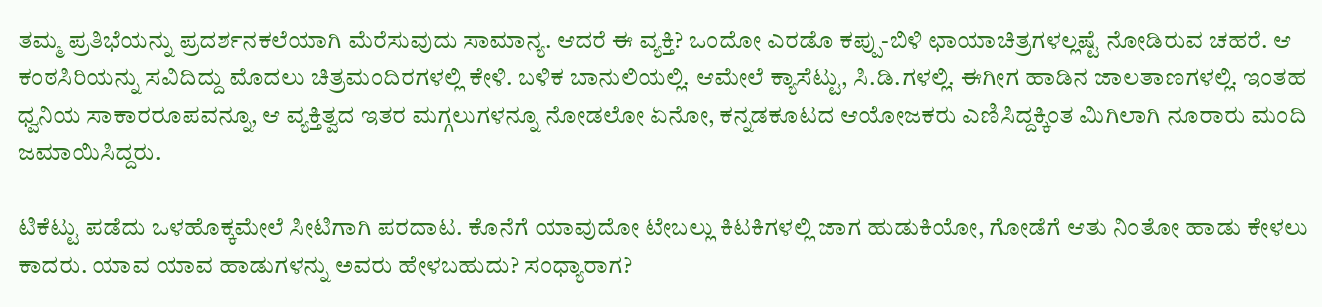ತಮ್ಮ ಪ್ರತಿಭೆಯನ್ನು ಪ್ರದರ್ಶನಕಲೆಯಾಗಿ ಮೆರೆಸುವುದು ಸಾಮಾನ್ಯ. ಆದರೆ ಈ ವ್ಯಕ್ತಿ? ಒಂದೋ ಎರಡೊ ಕಪ್ಪು-ಬಿಳಿ ಛಾಯಾಚಿತ್ರಗಳಲ್ಲಷ್ಟೆ ನೋಡಿರುವ ಚಹರೆ. ಆ ಕಂಠಸಿರಿಯನ್ನು ಸವಿದಿದ್ದು ಮೊದಲು ಚಿತ್ರಮಂದಿರಗಳಲ್ಲಿ ಕೇಳಿ. ಬಳಿಕ ಬಾನುಲಿಯಲ್ಲಿ. ಆಮೇಲೆ ಕ್ಯಾಸೆಟ್ಟು, ಸಿ.ಡಿ.ಗಳಲ್ಲಿ. ಈಗೀಗ ಹಾಡಿನ ಜಾಲತಾಣಗಳಲ್ಲಿ. ಇಂತಹ ಧ್ವನಿಯ ಸಾಕಾರರೂಪವನ್ನೂ, ಆ ವ್ಯಕ್ತಿತ್ವದ ಇತರ ಮಗ್ಗಲುಗಳನ್ನೂ ನೋಡಲೋ ಏನೋ, ಕನ್ನಡಕೂಟದ ಆಯೋಜಕರು ಎಣಿಸಿದ್ದಕ್ಕಿಂತ ಮಿಗಿಲಾಗಿ ನೂರಾರು ಮಂದಿ ಜಮಾಯಿಸಿದ್ದರು.

ಟಿಕೆಟ್ಟು ಪಡೆದು ಒಳಹೊಕ್ಕಮೇಲೆ ಸೀಟಿಗಾಗಿ ಪರದಾಟ. ಕೊನೆಗೆ ಯಾವುದೋ ಟೇಬಲ್ಲು ಕಿಟಕಿಗಳಲ್ಲಿ ಜಾಗ ಹುಡುಕಿಯೋ, ಗೋಡೆಗೆ ಆತು ನಿಂತೋ ಹಾಡು ಕೇಳಲು ಕಾದರು. ಯಾವ ಯಾವ ಹಾಡುಗಳನ್ನು ಅವರು ಹೇಳಬಹುದು? ಸಂಧ್ಯಾರಾಗ?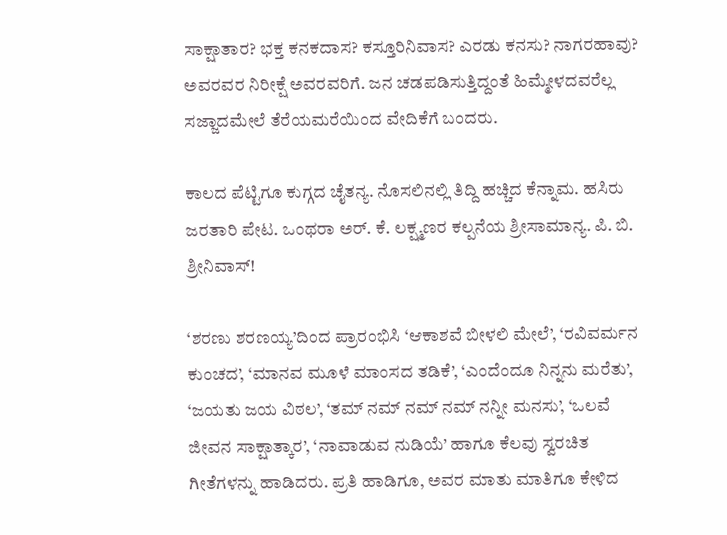ಸಾಕ್ಷಾತಾರ? ಭಕ್ತ ಕನಕದಾಸ? ಕಸ್ತೂರಿನಿವಾಸ? ಎರಡು ಕನಸು? ನಾಗರಹಾವು? ಅವರವರ ನಿರೀಕ್ಷೆ ಅವರವರಿಗೆ. ಜನ ಚಡಪಡಿಸುತ್ತಿದ್ದಂತೆ ಹಿಮ್ಮೇಳದವರೆಲ್ಲ ಸಜ್ಜಾದಮೇಲೆ ತೆರೆಯಮರೆಯಿಂದ ವೇದಿಕೆಗೆ ಬಂದರು.

ಕಾಲದ ಪೆಟ್ಟಿಗೂ ಕುಗ್ಗದ ಚೈತನ್ಯ. ನೊಸಲಿನಲ್ಲಿ ತಿದ್ದಿ ಹಚ್ಚಿದ ಕೆನ್ನಾಮ. ಹಸಿರು ಜರತಾರಿ ಪೇಟ. ಒಂಥರಾ ಅರ್‌. ಕೆ. ಲಕ್ಷ್ಮಣರ ಕಲ್ಪನೆಯ ಶ್ರೀಸಾಮಾನ್ಯ. ಪಿ. ಬಿ. ಶ್ರೀನಿವಾಸ್‌!

‘ಶರಣು ಶರಣಯ್ಯ’ದಿಂದ ಪ್ರಾರಂಭಿಸಿ ‘ಆಕಾಶವೆ ಬೀಳಲಿ ಮೇಲೆ’, ‘ರವಿವರ್ಮನ ಕುಂಚದ’, ‘ಮಾನವ ಮೂಳೆ ಮಾಂಸದ ತಡಿಕೆ’, ‘ಎಂದೆಂದೂ ನಿನ್ನನು ಮರೆತು’, ‘ಜಯತು ಜಯ ವಿಠಲ’, ‘ತಮ್‌ ನಮ್‌ ನಮ್‌ ನಮ್‌ ನನ್ನೀ ಮನಸು’, ‘ಒಲವೆ ಜೀವನ ಸಾಕ್ಷಾತ್ಕಾರ’, ‘ನಾವಾಡುವ ನುಡಿಯೆ’ ಹಾಗೂ ಕೆಲವು ಸ್ವರಚಿತ ಗೀತೆಗಳನ್ನು ಹಾಡಿದರು. ಪ್ರತಿ ಹಾಡಿಗೂ, ಅವರ ಮಾತು ಮಾತಿಗೂ ಕೇಳಿದ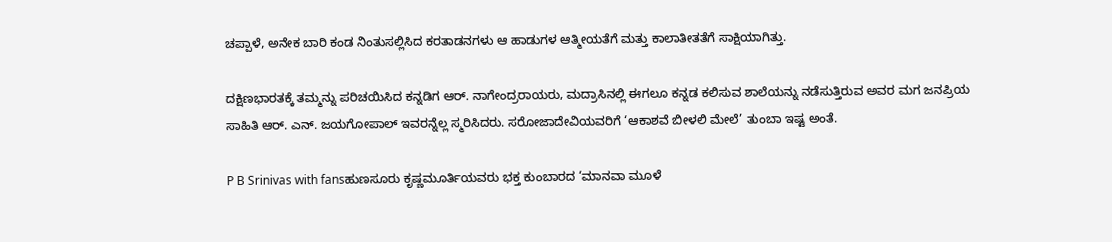ಚಪ್ಪಾಳೆ, ಅನೇಕ ಬಾರಿ ಕಂಡ ನಿಂತುಸಲ್ಲಿಸಿದ ಕರತಾಡನಗಳು ಆ ಹಾಡುಗಳ ಆತ್ಮೀಯತೆಗೆ ಮತ್ತು ಕಾಲಾತೀತತೆಗೆ ಸಾಕ್ಷಿಯಾಗಿತ್ತು.

ದಕ್ಷಿಣಭಾರತಕ್ಕೆ ತಮ್ಮನ್ನು ಪರಿಚಯಿಸಿದ ಕನ್ನಡಿಗ ಆರ್‌. ನಾಗೇಂದ್ರರಾಯರು, ಮದ್ರಾಸಿನಲ್ಲಿ ಈಗಲೂ ಕನ್ನಡ ಕಲಿಸುವ ಶಾಲೆಯನ್ನು ನಡೆಸುತ್ತಿರುವ ಅವರ ಮಗ ಜನಪ್ರಿಯ ಸಾಹಿತಿ ಆರ್‌. ಎನ್‌. ಜಯಗೋಪಾಲ್‌ ಇವರನ್ನೆಲ್ಲ ಸ್ಮರಿಸಿದರು. ಸರೋಜಾದೇವಿಯವರಿಗೆ ‘ಆಕಾಶವೆ ಬೀಳಲಿ ಮೇಲೆ’ ತುಂಬಾ ಇಷ್ಟ ಅಂತೆ.

P B Srinivas with fansಹುಣಸೂರು ಕೃಷ್ಣಮೂರ್ತಿಯವರು ಭಕ್ತ ಕುಂಬಾರದ ‘ಮಾನವಾ ಮೂಳೆ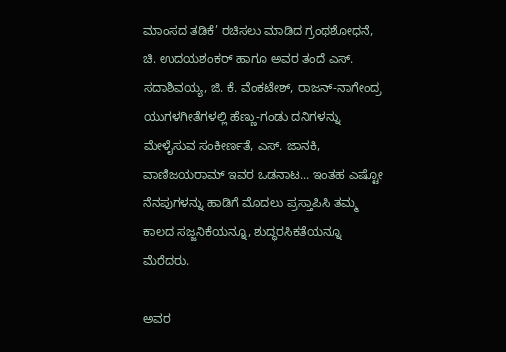ಮಾಂಸದ ತಡಿಕೆ’ ರಚಿಸಲು ಮಾಡಿದ ಗ್ರಂಥಶೋಧನೆ, ಚಿ. ಉದಯಶಂಕರ್‌ ಹಾಗೂ ಅವರ ತಂದೆ ಎಸ್‌. ಸದಾಶಿವಯ್ಯ, ಜಿ. ಕೆ. ವೆಂಕಟೇಶ್‌, ರಾಜನ್‌-ನಾಗೇಂದ್ರ ಯುಗಳಗೀತೆಗಳಲ್ಲಿ ಹೆಣ್ಣು-ಗಂಡು ದನಿಗಳನ್ನು ಮೇಳೈಸುವ ಸಂಕೀರ್ಣತೆ, ಎಸ್‌. ಜಾನಕಿ, ವಾಣಿಜಯರಾಮ್‌ ಇವರ ಒಡನಾಟ... ಇಂತಹ ಎಷ್ಟೋ ನೆನಪುಗಳನ್ನು ಹಾಡಿಗೆ ಮೊದಲು ಪ್ರಸ್ತಾಪಿಸಿ ತಮ್ಮ ಕಾಲದ ಸಜ್ಜನಿಕೆಯನ್ನೂ, ಶುದ್ಧರಸಿಕತೆಯನ್ನೂ ಮೆರೆದರು.

ಅವರ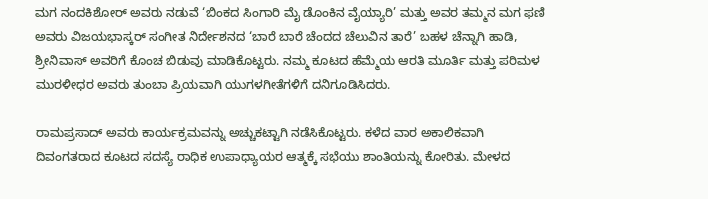ಮಗ ನಂದಕಿಶೋರ್‌ ಅವರು ನಡುವೆ ‘ಬಿಂಕದ ಸಿಂಗಾರಿ ಮೈ ಡೊಂಕಿನ ವೈಯ್ಯಾರಿ’ ಮತ್ತು ಅವರ ತಮ್ಮನ ಮಗ ಫಣಿ ಅವರು ವಿಜಯಭಾಸ್ಕರ್‌ ಸಂಗೀತ ನಿರ್ದೇಶನದ ‘ಬಾರೆ ಬಾರೆ ಚೆಂದದ ಚೆಲುವಿನ ತಾರೆ’ ಬಹಳ ಚೆನ್ನಾಗಿ ಹಾಡಿ, ಶ್ರೀನಿವಾಸ್‌ ಅವರಿಗೆ ಕೊಂಚ ಬಿಡುವು ಮಾಡಿಕೊಟ್ಟರು. ನಮ್ಮ ಕೂಟದ ಹೆಮ್ಮೆಯ ಆರತಿ ಮೂರ್ತಿ ಮತ್ತು ಪರಿಮಳ ಮುರಳೀಧರ ಅವರು ತುಂಬಾ ಪ್ರಿಯವಾಗಿ ಯುಗಳಗೀತೆಗಳಿಗೆ ದನಿಗೂಡಿಸಿದರು.

ರಾಮಪ್ರಸಾದ್‌ ಅವರು ಕಾರ್ಯಕ್ರಮವನ್ನು ಅಚ್ಚುಕಟ್ಟಾಗಿ ನಡೆಸಿಕೊಟ್ಟರು. ಕಳೆದ ವಾರ ಅಕಾಲಿಕವಾಗಿ ದಿವಂಗತರಾದ ಕೂಟದ ಸದಸ್ಯೆ ರಾಧಿಕ ಉಪಾಧ್ಯಾಯರ ಆತ್ಮಕ್ಕೆ ಸಭೆಯು ಶಾಂತಿಯನ್ನು ಕೋರಿತು. ಮೇಳದ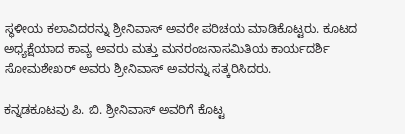ಸ್ಥಳೀಯ ಕಲಾವಿದರನ್ನು ಶ್ರೀನಿವಾಸ್‌ ಅವರೇ ಪರಿಚಯ ಮಾಡಿಕೊಟ್ಟರು. ಕೂಟದ ಅಧ್ಯಕ್ಷೆಯಾದ ಕಾವ್ಯ ಅವರು ಮತ್ತು ಮನರಂಜನಾಸಮಿತಿಯ ಕಾರ್ಯದರ್ಶಿ ಸೋಮಶೇಖರ್‌ ಅವರು ಶ್ರೀನಿವಾಸ್‌ ಅವರನ್ನು ಸತ್ಕರಿಸಿದರು.

ಕನ್ನಡಕೂಟವು ಪಿ. ಬಿ. ಶ್ರೀನಿವಾಸ್‌ ಅವರಿಗೆ ಕೊಟ್ಟ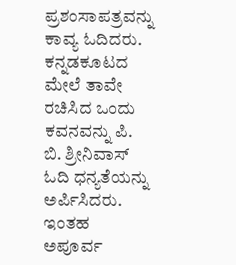ಪ್ರಶಂಸಾಪತ್ರವನ್ನು ಕಾವ್ಯ ಓದಿದರು. ಕನ್ನಡಕೂಟದ ಮೇಲೆ ತಾವೇ ರಚಿಸಿದ ಒಂದು ಕವನವನ್ನು ಪಿ. ಬಿ. ಶ್ರೀನಿವಾಸ್‌ ಓದಿ ಧನ್ಯತೆಯನ್ನು ಅರ್ಪಿಸಿದರು. ಇಂತಹ ಅಪೂರ್ವ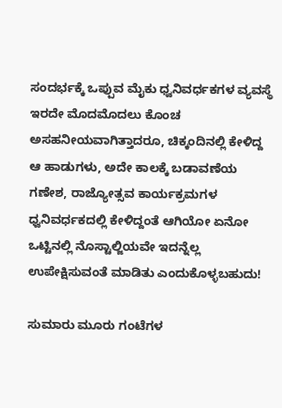ಸಂದರ್ಭಕ್ಕೆ ಒಪ್ಪುವ ಮೈಕು ಧ್ವನಿವರ್ಧಕಗಳ ವ್ಯವಸ್ಥೆ ಇರದೇ ಮೊದಮೊದಲು ಕೊಂಚ ಅಸಹನೀಯವಾಗಿತ್ತಾದರೂ, ಚಿಕ್ಕಂದಿನಲ್ಲಿ ಕೇಳಿದ್ದ ಆ ಹಾಡುಗಳು, ಅದೇ ಕಾಲಕ್ಕೆ ಬಡಾವಣೆಯ ಗಣೇಶ, ರಾಜ್ಯೋತ್ಸವ ಕಾರ್ಯಕ್ರಮಗಳ ಧ್ವನಿವರ್ಧಕದಲ್ಲಿ ಕೇಳಿದ್ದಂತೆ ಆಗಿಯೋ ಏನೋ ಒಟ್ಟಿನಲ್ಲಿ ನೊಸ್ಟಾಲ್ಜಿಯವೇ ಇದನ್ನೆಲ್ಲ ಉಪೇಕ್ಷಿಸುವಂತೆ ಮಾಡಿತು ಎಂದುಕೊಳ್ಳಬಹುದು!

ಸುಮಾರು ಮೂರು ಗಂಟೆಗಳ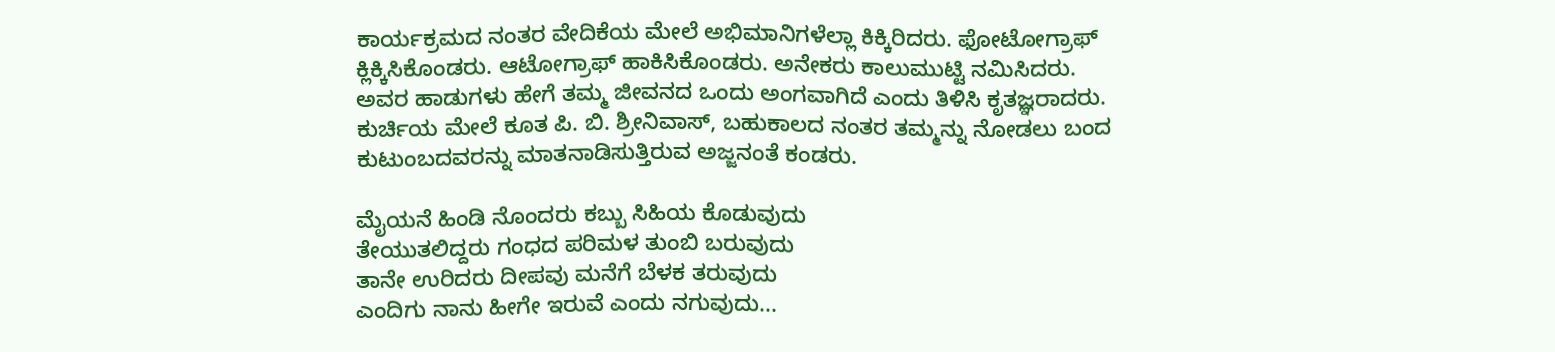ಕಾರ್ಯಕ್ರಮದ ನಂತರ ವೇದಿಕೆಯ ಮೇಲೆ ಅಭಿಮಾನಿಗಳೆಲ್ಲಾ ಕಿಕ್ಕಿರಿದರು. ಫೋಟೋಗ್ರಾಫ್‌ ಕ್ಲಿಕ್ಕಿಸಿಕೊಂಡರು. ಆಟೋಗ್ರಾಫ್‌ ಹಾಕಿಸಿಕೊಂಡರು. ಅನೇಕರು ಕಾಲುಮುಟ್ಟಿ ನಮಿಸಿದರು. ಅವರ ಹಾಡುಗಳು ಹೇಗೆ ತಮ್ಮ ಜೀವನದ ಒಂದು ಅಂಗವಾಗಿದೆ ಎಂದು ತಿಳಿಸಿ ಕೃತಜ್ಞರಾದರು. ಕುರ್ಚಿಯ ಮೇಲೆ ಕೂತ ಪಿ. ಬಿ. ಶ್ರೀನಿವಾಸ್‌, ಬಹುಕಾಲದ ನಂತರ ತಮ್ಮನ್ನು ನೋಡಲು ಬಂದ ಕುಟುಂಬದವರನ್ನು ಮಾತನಾಡಿಸುತ್ತಿರುವ ಅಜ್ಜನಂತೆ ಕಂಡರು.

ಮೈಯನೆ ಹಿಂಡಿ ನೊಂದರು ಕಬ್ಬು ಸಿಹಿಯ ಕೊಡುವುದು
ತೇಯುತಲಿದ್ದರು ಗಂಧದ ಪರಿಮಳ ತುಂಬಿ ಬರುವುದು
ತಾನೇ ಉರಿದರು ದೀಪವು ಮನೆಗೆ ಬೆಳಕ ತರುವುದು
ಎಂದಿಗು ನಾನು ಹೀಗೇ ಇರುವೆ ಎಂದು ನಗುವುದು...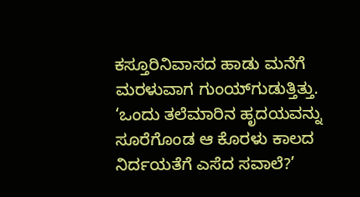ಕಸ್ತೂರಿನಿವಾಸದ ಹಾಡು ಮನೆಗೆ ಮರಳುವಾಗ ಗುಂಯ್‌ಗುಡುತ್ತಿತ್ತು. ‘ಒಂದು ತಲೆಮಾರಿನ ಹೃದಯವನ್ನು ಸೂರೆಗೊಂಡ ಆ ಕೊರಳು ಕಾಲದ ನಿರ್ದಯತೆಗೆ ಎಸೆದ ಸವಾಲೆ?’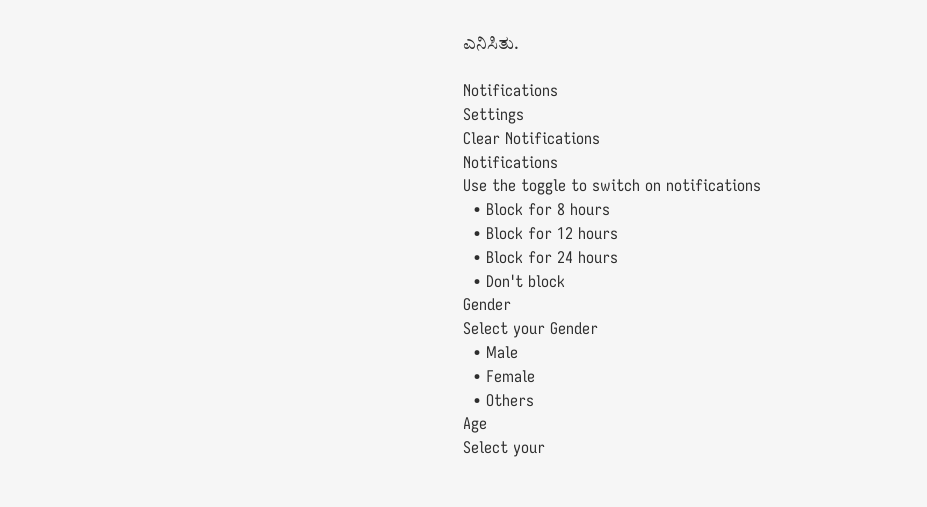ಎನಿಸಿತು.

Notifications
Settings
Clear Notifications
Notifications
Use the toggle to switch on notifications
  • Block for 8 hours
  • Block for 12 hours
  • Block for 24 hours
  • Don't block
Gender
Select your Gender
  • Male
  • Female
  • Others
Age
Select your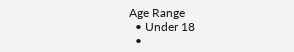Age Range
  • Under 18
  •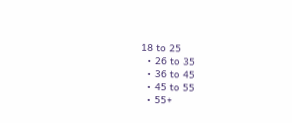18 to 25
  • 26 to 35
  • 36 to 45
  • 45 to 55
  • 55+